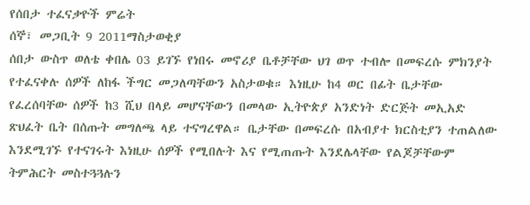የሰበታ ተፈናቃዮች ምሬት
ሰኞ፣ መጋቢት 9 2011ማስታወቂያ
ሰበታ ውስጥ ወለቴ ቀበሌ 03 ይገኙ የነበሩ መኖሪያ ቤቶቻቸው ህገ ወጥ ተብሎ በመፍረሱ ምክንያት የተፈናቀሉ ሰዎች ለከፋ ችግር መጋለጣቸውን አስታወቁ። እነዚሁ ከ4 ወር በፊት ቤታቸው የፈረሰባቸው ሰዎች ከ3 ሺህ በላይ መሆናቸውን በመላው ኢትዮጵያ አንድነት ድርጅት መኢአድ ጽህፈት ቤት በሰጡት መግለጫ ላይ ተናግረዋል። ቤታቸው በመፍረሱ በአብያተ ክርስቲያን ተጠልለው እንደሚገኙ የተናገሩት እነዚሁ ሰዎች የሚበሉት እና የሚጠጡት እንደሌላቸው የልጆቻቸውም ትምሕርት መስተጓጓሉን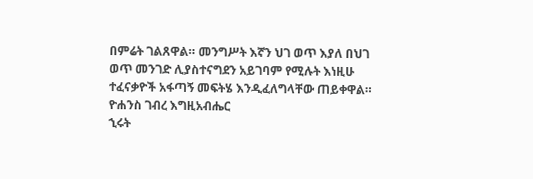በምሬት ገልጸዋል። መንግሥት እኛን ህገ ወጥ እያለ በህገ ወጥ መንገድ ሊያስተናግደን አይገባም የሚሉት እነዚሁ ተፈናቃዮች አፋጣኝ መፍትሄ እንዲፈለግላቸው ጠይቀዋል።
ዮሐንስ ገብረ እግዚአብሔር
ኂሩት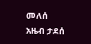መለሰ
አዜብ ታደሰ